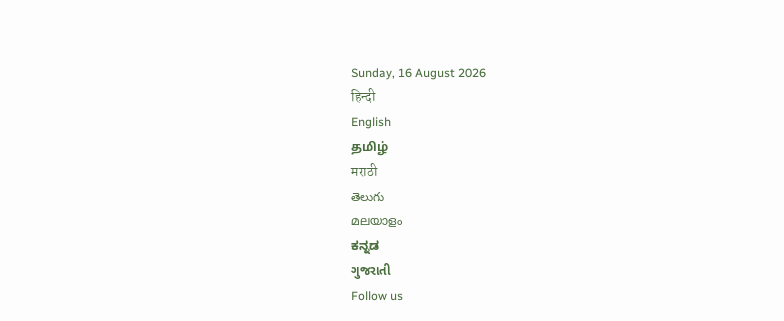Sunday, 16 August 2026
हिन्दी
English
தமிழ்
मराठी
తెలుగు
മലയാളം
ಕನ್ನಡ
ગુજરાતી
Follow us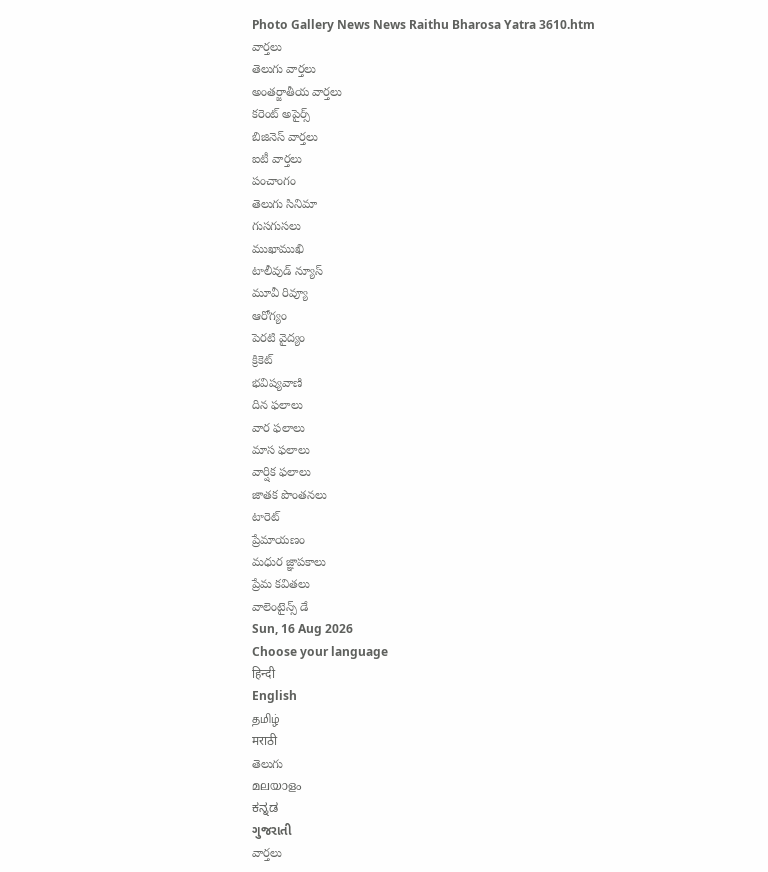Photo Gallery News News Raithu Bharosa Yatra 3610.htm
వార్తలు
తెలుగు వార్తలు
అంతర్జాతీయ వార్తలు
కరెంట్ అపైర్స్
బిజినెస్ వార్తలు
ఐటీ వార్తలు
పంచాంగం
తెలుగు సినిమా
గుసగుసలు
ముఖాముఖి
టాలీవుడ్ న్యూస్
మూవీ రివ్యూ
ఆరోగ్యం
పెరటి వైద్యం
క్రికెట్
భవిష్యవాణి
దిన ఫలాలు
వార ఫలాలు
మాస ఫలాలు
వార్షిక ఫలాలు
జాతక పొంతనలు
టారెట్
ప్రేమాయణం
మధుర జ్ఞాపకాలు
ప్రేమ కవితలు
వాలెంటైన్స్ డే
Sun, 16 Aug 2026
Choose your language
हिन्दी
English
தமிழ்
मराठी
తెలుగు
മലയാളം
ಕನ್ನಡ
ગુજરાતી
వార్తలు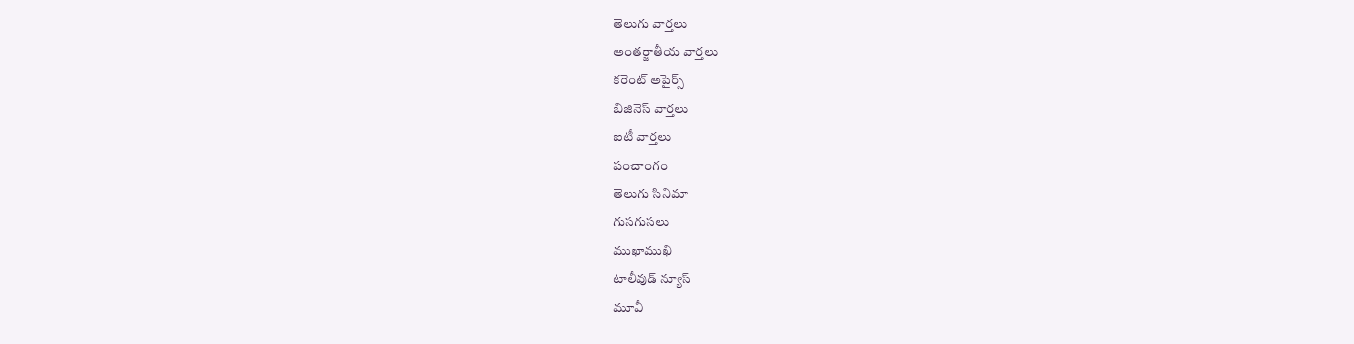తెలుగు వార్తలు
అంతర్జాతీయ వార్తలు
కరెంట్ అపైర్స్
బిజినెస్ వార్తలు
ఐటీ వార్తలు
పంచాంగం
తెలుగు సినిమా
గుసగుసలు
ముఖాముఖి
టాలీవుడ్ న్యూస్
మూవీ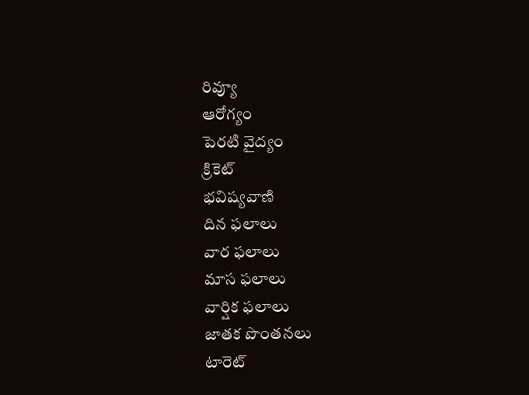రివ్యూ
ఆరోగ్యం
పెరటి వైద్యం
క్రికెట్
భవిష్యవాణి
దిన ఫలాలు
వార ఫలాలు
మాస ఫలాలు
వార్షిక ఫలాలు
జాతక పొంతనలు
టారెట్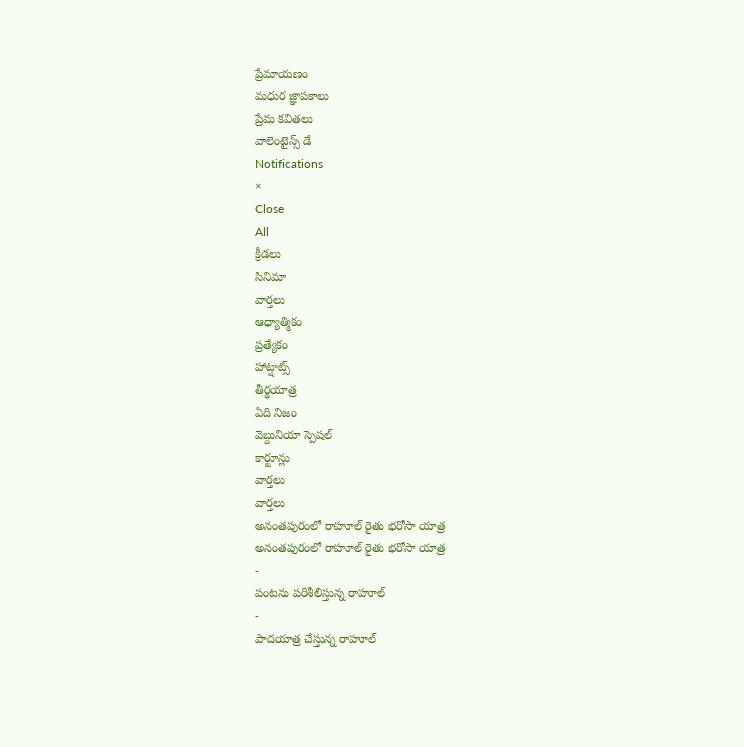ప్రేమాయణం
మధుర జ్ఞాపకాలు
ప్రేమ కవితలు
వాలెంటైన్స్ డే
Notifications
×
Close
All
క్రీడలు
సినిమా
వార్తలు
ఆధ్యాత్మికం
ప్రత్యేకం
హాట్షాట్స్
తీర్థయాత్ర
ఏది నిజం
వెబ్దునియా స్పెషల్
కార్టూన్లు
వార్తలు
వార్తలు
అనంతపురంలో రాహూల్ రైతు భరోసా యాత్ర
అనంతపురంలో రాహూల్ రైతు భరోసా యాత్ర
-
పంటను పరిశీలిస్తున్న రాహూల్
-
పాదయాత్ర చేస్తున్న రాహూల్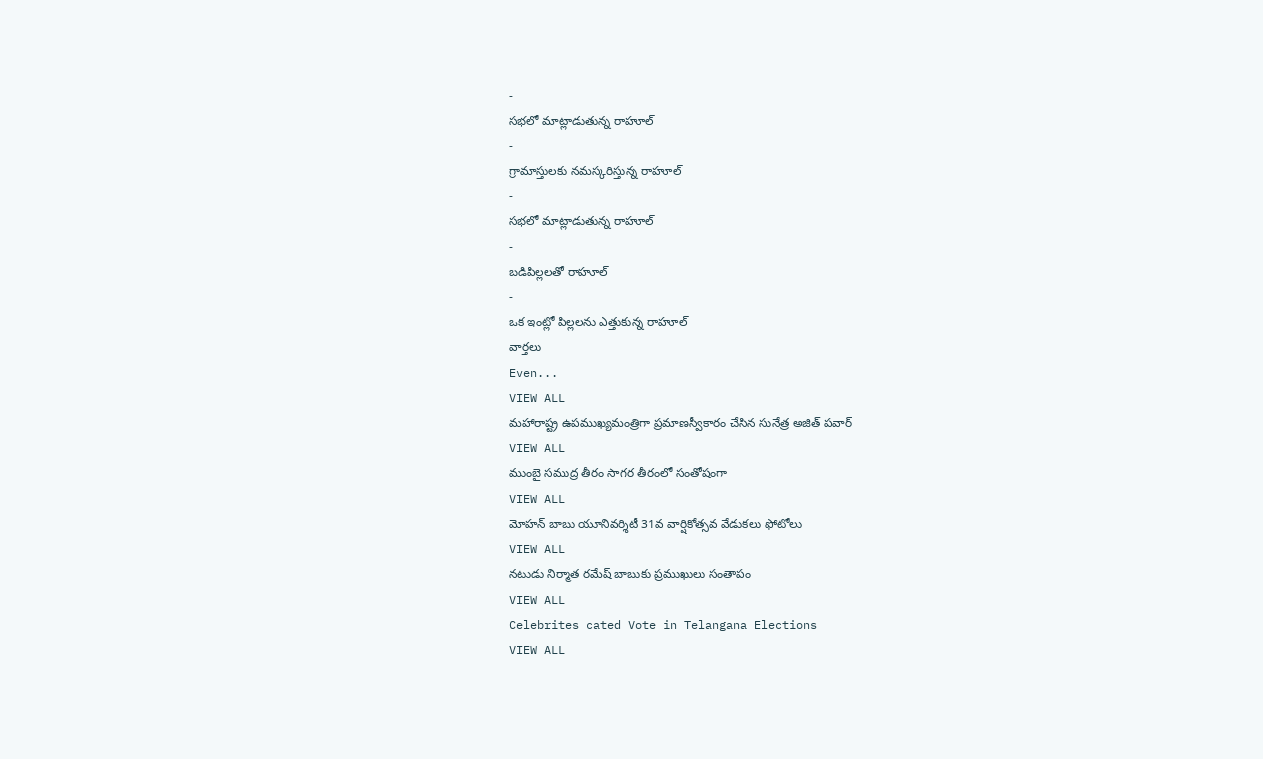-
సభలో మాట్లాడుతున్న రాహూల్
-
గ్రామాస్తులకు నమస్కరిస్తున్న రాహూల్
-
సభలో మాట్లాడుతున్న రాహూల్
-
బడిపిల్లలతో రాహూల్
-
ఒక ఇంట్లో పిల్లలను ఎత్తుకున్న రాహూల్
వార్తలు
Even...
VIEW ALL
మహారాష్ట్ర ఉపముఖ్యమంత్రిగా ప్రమాణస్వీకారం చేసిన సునేత్ర అజిత్ పవార్
VIEW ALL
ముంబై సముద్ర తీరం సాగర తీరంలో సంతోషంగా
VIEW ALL
మోహన్ బాబు యూనివర్శిటీ 31వ వార్షికోత్సవ వేడుకలు ఫోటోలు
VIEW ALL
నటుడు నిర్మాత రమేష్ బాబుకు ప్రముఖులు సంతాపం
VIEW ALL
Celebrites cated Vote in Telangana Elections
VIEW ALL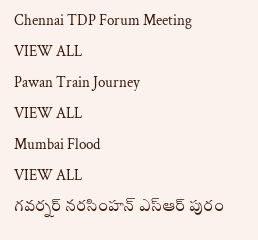Chennai TDP Forum Meeting
VIEW ALL
Pawan Train Journey
VIEW ALL
Mumbai Flood
VIEW ALL
గవర్నర్ నరసింహన్ ఎస్ఆర్ పురం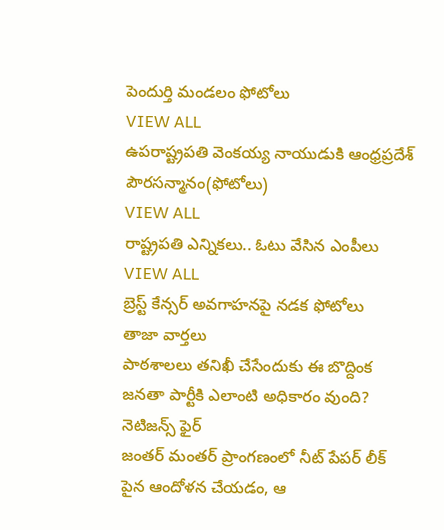పెందుర్తి మండలం ఫోటోలు
VIEW ALL
ఉపరాష్ట్రపతి వెంకయ్య నాయుడుకి ఆంధ్రప్రదేశ్ పౌరసన్మానం(ఫోటోలు)
VIEW ALL
రాష్ట్రపతి ఎన్నికలు.. ఓటు వేసిన ఎంపీలు
VIEW ALL
బ్రెస్ట్ కేన్సర్ అవగాహనపై నడక ఫోటోలు
తాజా వార్తలు
పాఠశాలలు తనిఖీ చేసేందుకు ఈ బొద్దింక జనతా పార్టీకి ఎలాంటి అధికారం వుంది? నెటిజన్స్ ఫైర్
జంతర్ మంతర్ ప్రాంగణంలో నీట్ పేపర్ లీక్ పైన ఆందోళన చేయడం, ఆ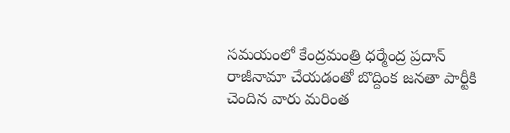సమయంలో కేంద్రమంత్రి ధర్మేంద్ర ప్రదాన్ రాజీనామా చేయడంతో బొద్దింక జనతా పార్టీకి చెందిన వారు మరింత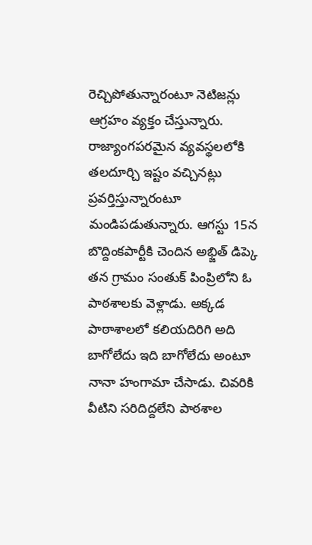రెచ్చిపోతున్నారంటూ నెటిజన్లు ఆగ్రహం వ్యక్తం చేస్తున్నారు. రాజ్యాంగపరమైన వ్యవస్థలలోకి తలదూర్చి ఇష్టం వచ్చినట్లు ప్రవర్తిస్తున్నారంటూ మండిపడుతున్నారు. ఆగస్టు 15న బొద్దింకపార్టీకి చెందిన అభ్జిత్ డిప్కె తన గ్రామం సంతుక్ పింప్రిలోని ఓ పాఠశాలకు వెళ్లాడు. అక్కడ పాఠాశాలలో కలియదిరిగి అది బాగోలేదు ఇది బాగోలేదు అంటూ నానా హంగామా చేసాడు. చివరికి వీటిని సరిదిద్దలేని పాఠశాల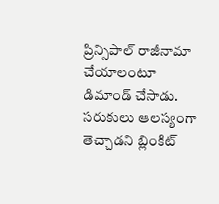ప్రిన్సిపాల్ రాజీనామా చేయాలంటూ డిమాండ్ చేసాడు.
సరుకులు ఆలస్యంగా తెచ్చాడని బ్లింకిట్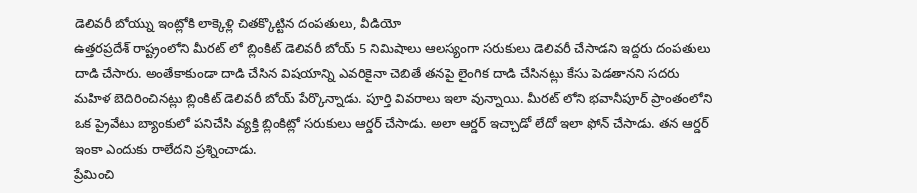డెలివరీ బోయ్ను ఇంట్లోకి లాక్కెళ్లి చితక్కొట్టిన దంపతులు, వీడియో
ఉత్తరప్రదేశ్ రాష్ట్రంలోని మీరట్ లో బ్లింకిట్ డెలివరీ బోయ్ 5 నిమిషాలు ఆలస్యంగా సరుకులు డెలివరీ చేసాడని ఇద్దరు దంపతులు దాడి చేసారు. అంతేకాకుండా దాడి చేసిన విషయాన్ని ఎవరికైనా చెబితే తనపై లైంగిక దాడి చేసినట్లు కేసు పెడతానని సదరు మహిళ బెదిరించినట్లు బ్లింకిట్ డెలివరీ బోయ్ పేర్కొన్నాడు. పూర్తి వివరాలు ఇలా వున్నాయి. మీరట్ లోని భవానీపూర్ ప్రాంతంలోని ఒక ప్రైవేటు బ్యాంకులో పనిచేసి వ్యక్తి బ్లింకిట్లో సరుకులు ఆర్డర్ చేసాడు. అలా ఆర్డర్ ఇచ్చాడో లేదో ఇలా ఫోన్ చేసాడు. తన ఆర్డర్ ఇంకా ఎందుకు రాలేదని ప్రశ్నించాడు.
ప్రేమించి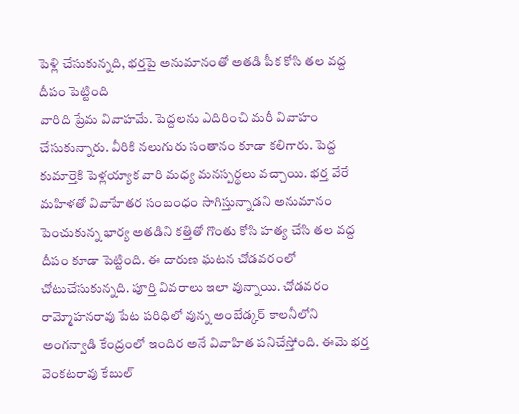పెళ్లి చేసుకున్నది, భర్తపై అనుమానంతో అతడి పీక కోసి తల వద్ద దీపం పెట్టింది
వారిది ప్రేమ వివాహమే. పెద్దలను ఎదిరించి మరీ వివాహం చేసుకున్నారు. వీరికి నలుగురు సంతానం కూడా కలిగారు. పెద్ద కుమార్తెకి పెళ్లయ్యాక వారి మధ్య మనస్పర్థలు వచ్చాయి. భర్త వేరే మహిళతో వివాహేతర సంబంధం సాగిస్తున్నాడని అనుమానం పెంచుకున్న భార్య అతడిని కత్తితో గొంతు కోసి హత్య చేసి తల వద్ద దీపం కూడా పెట్టింది. ఈ దారుణ ఘటన చోడవరంలో చోటుచేసుకున్నది. పూర్తి వివరాలు ఇలా వున్నాయి. చోడవరం రామ్మోహనరావు పేట పరిధిలో వున్న అంబేడ్కర్ కాలనీలోని అంగన్వాడి కేంద్రంలో ఇందిర అనే వివాహిత పనిచేస్తోంది. ఈమె భర్త వెంకటరావు కేబుల్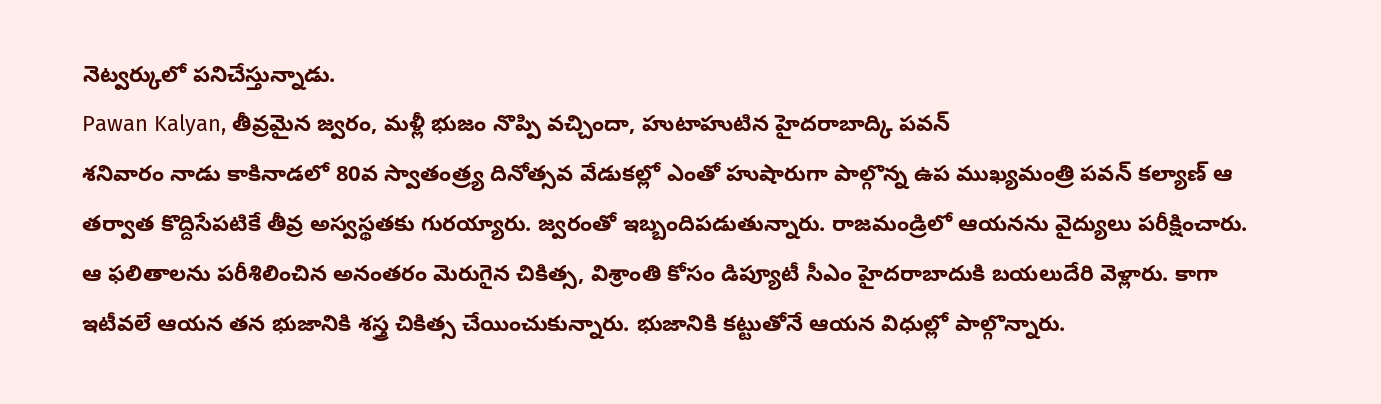నెట్వర్కులో పనిచేస్తున్నాడు.
Pawan Kalyan, తీవ్రమైన జ్వరం, మళ్లీ భుజం నొప్పి వచ్చిందా, హుటాహుటిన హైదరాబాద్కి పవన్
శనివారం నాడు కాకినాడలో 80వ స్వాతంత్ర్య దినోత్సవ వేడుకల్లో ఎంతో హుషారుగా పాల్గొన్న ఉప ముఖ్యమంత్రి పవన్ కల్యాణ్ ఆ తర్వాత కొద్దిసేపటికే తీవ్ర అస్వస్థతకు గురయ్యారు. జ్వరంతో ఇబ్బందిపడుతున్నారు. రాజమండ్రిలో ఆయనను వైద్యులు పరీక్షించారు. ఆ ఫలితాలను పరీశిలించిన అనంతరం మెరుగైన చికిత్స, విశ్రాంతి కోసం డిప్యూటీ సీఎం హైదరాబాదుకి బయలుదేరి వెళ్లారు. కాగా ఇటీవలే ఆయన తన భుజానికి శస్త్ర చికిత్స చేయించుకున్నారు. భుజానికి కట్టుతోనే ఆయన విధుల్లో పాల్గొన్నారు.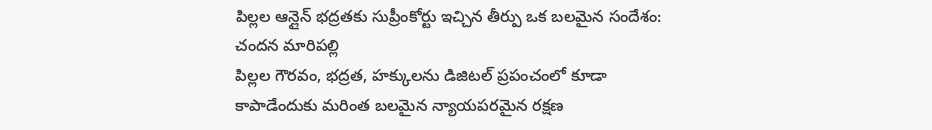పిల్లల ఆన్లైన్ భద్రతకు సుప్రీంకోర్టు ఇచ్చిన తీర్పు ఒక బలమైన సందేశం: చందన మారిపల్లి
పిల్లల గౌరవం, భద్రత, హక్కులను డిజిటల్ ప్రపంచంలో కూడా కాపాడేందుకు మరింత బలమైన న్యాయపరమైన రక్షణ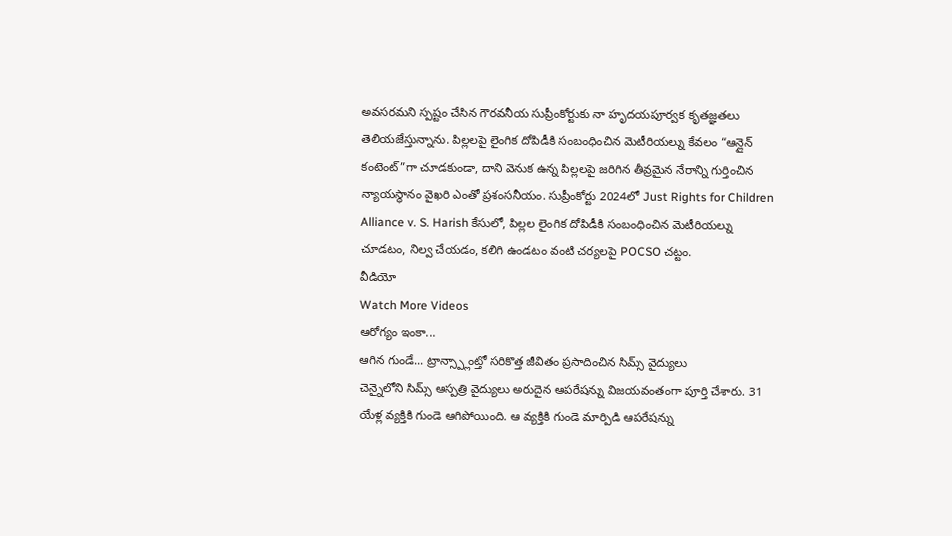అవసరమని స్పష్టం చేసిన గౌరవనీయ సుప్రీంకోర్టుకు నా హృదయపూర్వక కృతజ్ఞతలు తెలియజేస్తున్నాను. పిల్లలపై లైంగిక దోపిడీకి సంబంధించిన మెటీరియల్ను కేవలం “ఆన్లైన్ కంటెంట్”గా చూడకుండా, దాని వెనుక ఉన్న పిల్లలపై జరిగిన తీవ్రమైన నేరాన్ని గుర్తించిన న్యాయస్థానం వైఖరి ఎంతో ప్రశంసనీయం. సుప్రీంకోర్టు 2024లో Just Rights for Children Alliance v. S. Harish కేసులో, పిల్లల లైంగిక దోపిడీకి సంబంధించిన మెటీరియల్ను చూడటం, నిల్వ చేయడం, కలిగి ఉండటం వంటి చర్యలపై POCSO చట్టం.
వీడియో
Watch More Videos
ఆరోగ్యం ఇంకా...
ఆగిన గుండే... ట్రాన్స్ప్లాంట్తో సరికొత్త జీవితం ప్రసాదించిన సిమ్స్ వైద్యులు
చెన్నైలోని సిమ్స్ ఆస్పత్రి వైద్యులు అరుదైన ఆపరేషన్ను విజయవంతంగా పూర్తి చేశారు. 31 యేళ్ల వ్యక్తికి గుండె ఆగిపోయింది. ఆ వ్యక్తికి గుండె మార్పిడి ఆపరేషన్ను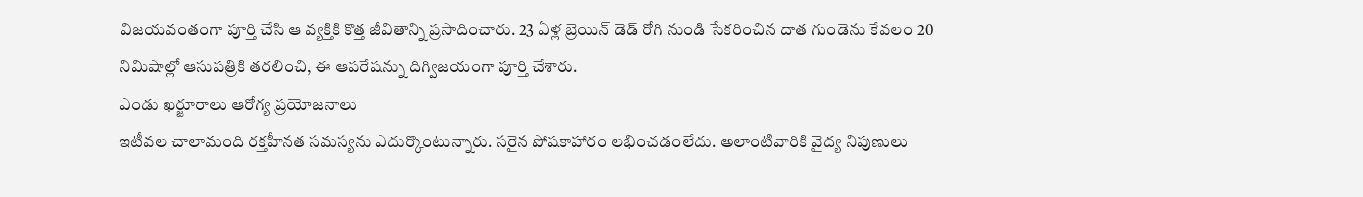విజయవంతంగా పూర్తి చేసి ఆ వ్యక్తికి కొత్త జీవితాన్ని ప్రసాదించారు. 23 ఏళ్ల బ్రెయిన్ డెడ్ రోగి నుండి సేకరించిన దాత గుండెను కేవలం 20 నిమిషాల్లో ఆసుపత్రికి తరలించి, ఈ ఆపరేషన్ను దిగ్విజయంగా పూర్తి చేశారు.
ఎండు ఖర్జూరాలు ఆరోగ్య ప్రయోజనాలు
ఇటీవల చాలామంది రక్తహీనత సమస్యను ఎదుర్కొంటున్నారు. సరైన పోషకాహారం లభించడంలేదు. అలాంటివారికి వైద్య నిపుణులు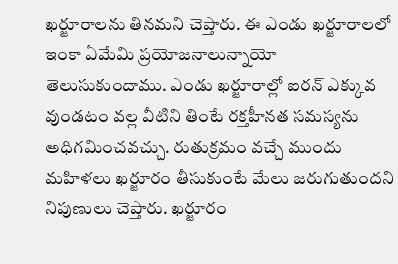ఖర్జూరాలను తినమని చెప్తారు. ఈ ఎండు ఖర్జూరాలలో ఇంకా ఏమేమి ప్రయోజనాలున్నాయో తెలుసుకుందాము. ఎండు ఖర్జూరాల్లో ఐరన్ ఎక్కువ వుండటం వల్ల వీటిని తింటే రక్తహీనత సమస్యను అధిగమించవచ్చు. రుతుక్రమం వచ్చే ముందు మహిళలు ఖర్జూరం తీసుకుంటే మేలు జరుగుతుందని నిపుణులు చెప్తారు. ఖర్జూరం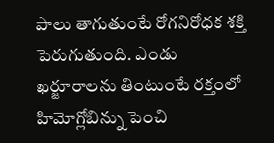పాలు తాగుతుంటే రోగనిరోధక శక్తి పెరుగుతుంది. ఎండు ఖర్జూరాలను తింటుంటే రక్తంలో హిమోగ్లోబిన్ను పెంచి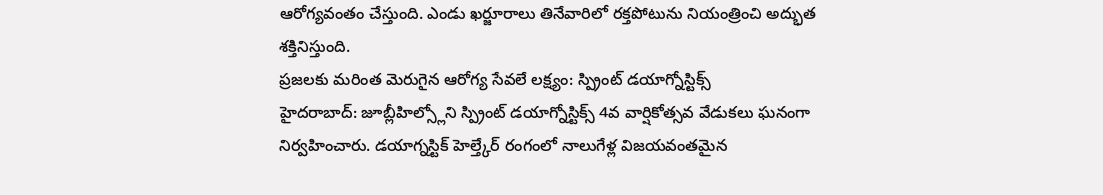ఆరోగ్యవంతం చేస్తుంది. ఎండు ఖర్జూరాలు తినేవారిలో రక్తపోటును నియంత్రించి అద్భుత శక్తినిస్తుంది.
ప్రజలకు మరింత మెరుగైన ఆరోగ్య సేవలే లక్ష్యం: స్ప్రింట్ డయాగ్నోస్టిక్స్
హైదరాబాద్: జూబ్లీహిల్స్లోని స్ప్రింట్ డయాగ్నోస్టిక్స్ 4వ వార్షికోత్సవ వేడుకలు ఘనంగా నిర్వహించారు. డయాగ్నస్టిక్ హెల్త్కేర్ రంగంలో నాలుగేళ్ల విజయవంతమైన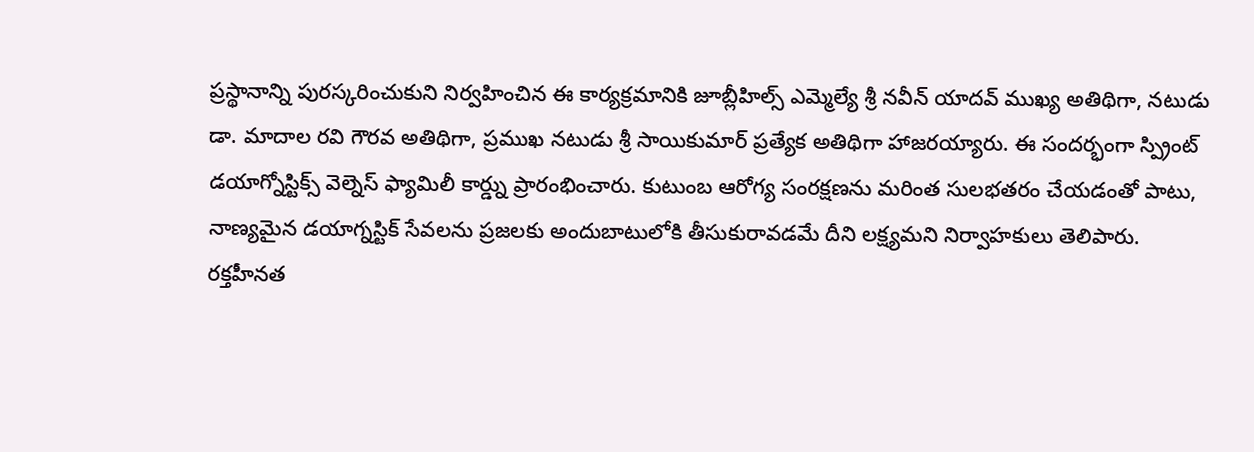ప్రస్థానాన్ని పురస్కరించుకుని నిర్వహించిన ఈ కార్యక్రమానికి జూబ్లీహిల్స్ ఎమ్మెల్యే శ్రీ నవీన్ యాదవ్ ముఖ్య అతిథిగా, నటుడు డా. మాదాల రవి గౌరవ అతిథిగా, ప్రముఖ నటుడు శ్రీ సాయికుమార్ ప్రత్యేక అతిథిగా హాజరయ్యారు. ఈ సందర్భంగా స్ప్రింట్ డయాగ్నోస్టిక్స్ వెల్నెస్ ఫ్యామిలీ కార్డ్ను ప్రారంభించారు. కుటుంబ ఆరోగ్య సంరక్షణను మరింత సులభతరం చేయడంతో పాటు, నాణ్యమైన డయాగ్నస్టిక్ సేవలను ప్రజలకు అందుబాటులోకి తీసుకురావడమే దీని లక్ష్యమని నిర్వాహకులు తెలిపారు.
రక్తహీనత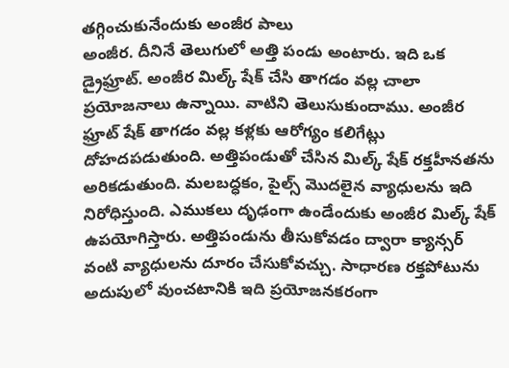తగ్గించుకునేందుకు అంజీర పాలు
అంజీర. దీనినే తెలుగులో అత్తి పండు అంటారు. ఇది ఒక డ్రైఫ్రూట్. అంజీర మిల్క్ షేక్ చేసి తాగడం వల్ల చాలా ప్రయోజనాలు ఉన్నాయి. వాటిని తెలుసుకుందాము. అంజీర ఫ్రూట్ షేక్ తాగడం వల్ల కళ్లకు ఆరోగ్యం కలిగేట్లు దోహదపడుతుంది. అత్తిపండుతో చేసిన మిల్క్ షేక్ రక్తహీనతను అరికడుతుంది. మలబద్ధకం, పైల్స్ మొదలైన వ్యాధులను ఇది నిరోధిస్తుంది. ఎముకలు దృఢంగా ఉండేందుకు అంజీర మిల్క్ షేక్ ఉపయోగిస్తారు. అత్తిపండును తీసుకోవడం ద్వారా క్యాన్సర్ వంటి వ్యాధులను దూరం చేసుకోవచ్చు. సాధారణ రక్తపోటును అదుపులో వుంచటానికి ఇది ప్రయోజనకరంగా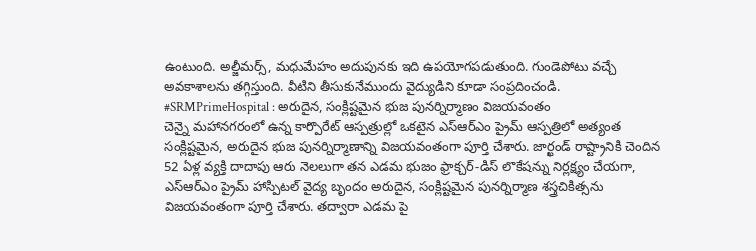ఉంటుంది. అల్జీమర్స్, మధుమేహం అదుపునకు ఇది ఉపయోగపడుతుంది. గుండెపోటు వచ్చే అవకాశాలను తగ్గిస్తుంది. వీటిని తీసుకునేముందు వైద్యుడిని కూడా సంప్రదించండి.
#SRMPrimeHospital : అరుదైన, సంక్లిష్టమైన భుజ పునర్నిర్మాణం విజయవంతం
చెన్నై మహానగరంలో ఉన్న కార్పొరేట్ ఆస్పత్రుల్లో ఒకటైన ఎస్ఆర్ఎం ప్రైమ్ ఆస్పత్రిలో అత్యంత సంక్లిష్టమైన, అరుదైన భుజ పునర్నిర్మాణాన్ని విజయవంతంగా పూర్తి చేశారు. జార్ఖండ్ రాష్ట్రానికి చెందిన 52 ఏళ్ల వ్యక్తి దాదాపు ఆరు నెలలుగా తన ఎడమ భుజం ఫ్రాక్చర్-డిస్ లొకేషన్ను నిర్లక్ష్యం చేయగా, ఎస్ఆర్ఎం ప్రైమ్ హాస్పిటల్ వైద్య బృందం అరుదైన, సంక్లిష్టమైన పునర్నిర్మాణ శస్త్రచికిత్సను విజయవంతంగా పూర్తి చేశారు. తద్వారా ఎడమ పై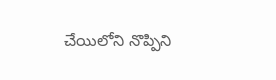చేయిలోని నొప్పిని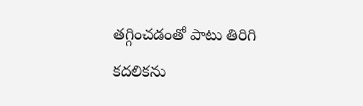తగ్గించడంతో పాటు తిరిగి కదలికను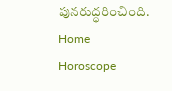పునరుద్ధరించింది.
Home
Horoscope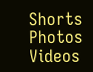Shorts
Photos
Videos